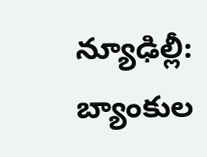న్యూఢిల్లీ: బ్యాంకుల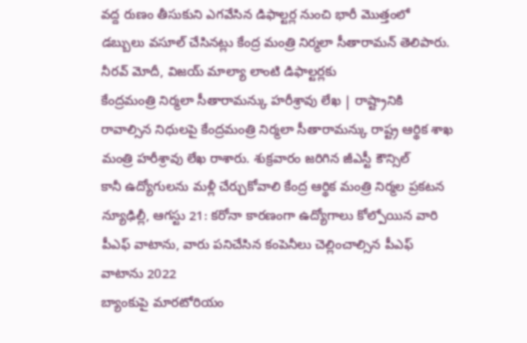వద్ద రుణం తీసుకుని ఎగవేసిన డిఫాల్టర్ల నుంచి భారీ మొత్తంలో డబ్బులు వసూల్ చేసినట్లు కేంద్ర మంత్రి నిర్మలా సీతారామన్ తెలిపారు. నీరవ్ మోదీ, విజయ్ మాల్యా లాంటి డిఫాల్టర్లకు
కేంద్రమంత్రి నిర్మలా సీతారామన్కు హరీశ్రావు లేఖ | రాష్ట్రానికి రావాల్సిన నిధులపై కేంద్రమంత్రి నిర్మలా సీతారామన్కు రాష్ట్ర ఆర్థిక శాఖ మంత్రి హరీశ్రావు లేఖ రాశారు. శుక్రవారం జరిగిన జీఎస్టీ కౌన్సిల్
కానీ ఉద్యోగులను మళ్లీ చేర్చుకోవాలి కేంద్ర ఆర్థిక మంత్రి నిర్మల ప్రకటన న్యూఢిల్లీ, ఆగస్టు 21: కరోనా కారణంగా ఉద్యోగాలు కోల్పోయిన వారి పీఎఫ్ వాటాను, వారు పనిచేసిన కంపెనీలు చెల్లించాల్సిన పీఎఫ్ వాటాను 2022
బ్యాంకుపై మారటోరియం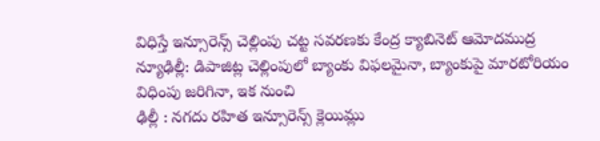విధిస్తే ఇన్సూరెన్స్ చెల్లింపు చట్ట సవరణకు కేంద్ర క్యాబినెట్ ఆమోదముద్ర న్యూఢిల్లీ: డిపాజిట్ల చెల్లింపులో బ్యాంకు విఫలమైనా, బ్యాంకుపై మారటోరియం విధింపు జరిగినా, ఇక నుంచి
ఢిల్లీ : నగదు రహిత ఇన్సూరెన్స్ క్లెయిమ్లు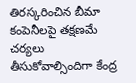తిరస్కరించిన బీమా కంపెనీలపై తక్షణమే చర్యలు తీసుకోవాల్సిందిగా కేంద్ర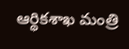ఆర్థికశాఖ మంత్రి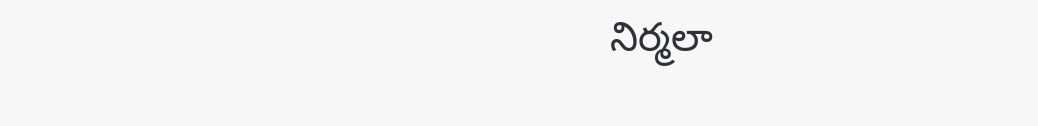నిర్మలా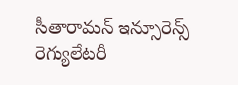సీతారామన్ ఇన్సూరెన్స్ రెగ్యులేటరీ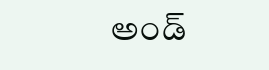అండ్